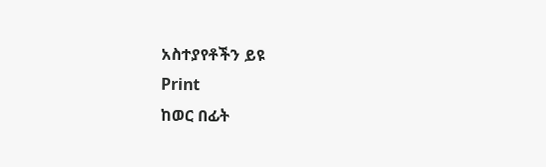አስተያየቶችን ይዩ
Print
ከወር በፊት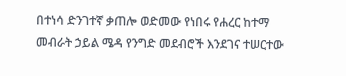በተነሳ ድንገተኛ ቃጠሎ ወድመው የነበሩ የሐረር ከተማ መብራት ኃይል ሜዳ የንግድ መደብሮች እንደገና ተሠርተው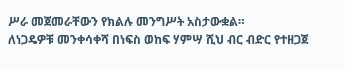ሥራ መጀመራቸውን የክልሉ መንግሥት አስታውቋል።
ለነጋዴዎቹ መንቀሳቀሻ በነፍስ ወከፍ ሃምሣ ሺህ ብር ብድር የተዘጋጀ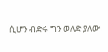ሲሆን ብድሩ ግን ወለድ ያለው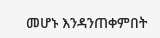መሆኑ እንዳንጠቀምበት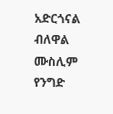አድርጎናል ብለዋል ሙስሊም የንግድ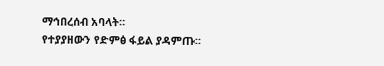ማኅበረሰብ አባላት።
የተያያዘውን የድምፅ ፋይል ያዳምጡ።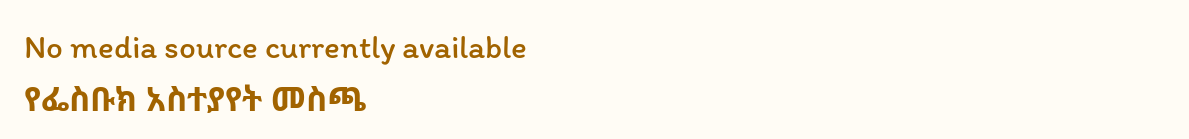No media source currently available
የፌስቡክ አስተያየት መስጫ